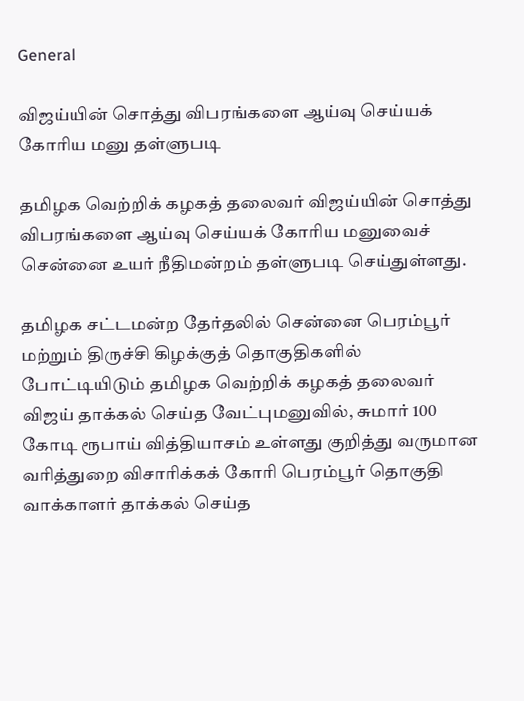General

விஜய்யின் சொத்து விபரங்களை ஆய்வு செய்யக் கோரிய மனு தள்ளுபடி

தமிழக வெற்றிக் கழகத் தலைவர் விஜய்யின் சொத்து விபரங்களை ஆய்வு செய்யக் கோரிய மனுவைச் சென்னை உயர் நீதிமன்றம் தள்ளுபடி செய்துள்ளது.

தமிழக சட்டமன்ற தேர்தலில் சென்னை பெரம்பூர் மற்றும் திருச்சி கிழக்குத் தொகுதிகளில் போட்டியிடும் தமிழக வெற்றிக் கழகத் தலைவர் விஜய் தாக்கல் செய்த வேட்புமனுவில், சுமார் 100 கோடி ரூபாய் வித்தியாசம் உள்ளது குறித்து வருமான வரித்துறை விசாரிக்கக் கோரி பெரம்பூர் தொகுதி வாக்காளர் தாக்கல் செய்த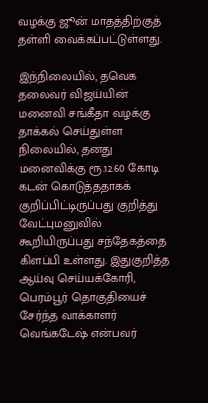வழக்கு ஜூன் மாதத்திற்குத் தள்ளி வைக்கப்பட்டுள்ளது.

இந்நிலையில், தவெக தலைவர் விஜய்யின் மனைவி சங்கீதா வழக்கு தாக்கல் செய்துள்ள நிலையில், தனது மனைவிக்கு ரூ.12.60 கோடி கடன் கொடுத்ததாகக் குறிப்பிட்டிருப்பது குறித்து வேட்புமனுவில் கூறியிருப்பது சந்தேகத்தை கிளப்பி உள்ளது. இதுகுறித்த ஆய்வு செய்யக்கோரி, பெரம்பூர் தொகுதியைச் சேர்ந்த வாக்காளர் வெங்கடேஷ் என்பவர்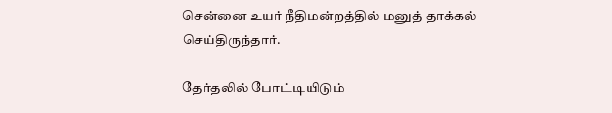சென்னை உயர் நீதிமன்றத்தில் மனுத் தாக்கல் செய்திருந்தார்.

தேர்தலில் போட்டியிடும்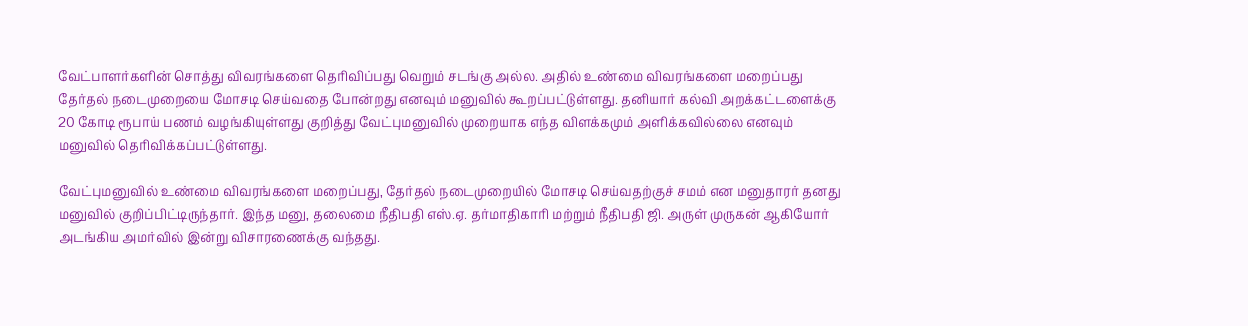வேட்பாளர்களின் சொத்து விவரங்களை தெரிவிப்பது வெறும் சடங்கு அல்ல. அதில் உண்மை விவரங்களை மறைப்பது தேர்தல் நடைமுறையை மோசடி செய்வதை போன்றது எனவும் மனுவில் கூறப்பட்டுள்ளது. தனியார் கல்வி அறக்கட்டளைக்கு 20 கோடி ரூபாய் பணம் வழங்கியுள்ளது குறித்து வேட்புமனுவில் முறையாக எந்த விளக்கமும் அளிக்கவில்லை எனவும் மனுவில் தெரிவிக்கப்பட்டுள்ளது.

வேட்புமனுவில் உண்மை விவரங்களை மறைப்பது, தேர்தல் நடைமுறையில் மோசடி செய்வதற்குச் சமம் என மனுதாரர் தனது மனுவில் குறிப்பிட்டிருந்தார். இந்த மனு, தலைமை நீதிபதி எஸ்.ஏ. தர்மாதிகாரி மற்றும் நீதிபதி ஜி. அருள் முருகன் ஆகியோர் அடங்கிய அமர்வில் இன்று விசாரணைக்கு வந்தது.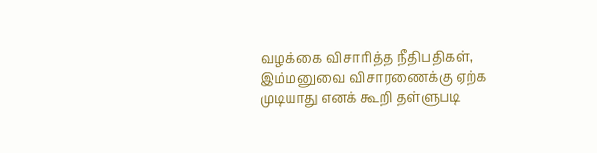வழக்கை விசாரித்த நீதிபதிகள், இம்மனுவை விசாரணைக்கு ஏற்க முடியாது எனக் கூறி தள்ளுபடி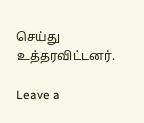செய்து உத்தரவிட்டனர்.

Leave a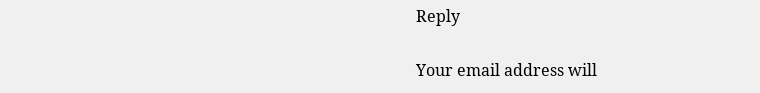Reply

Your email address will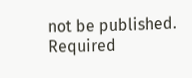not be published. Required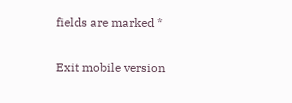fields are marked *

Exit mobile version